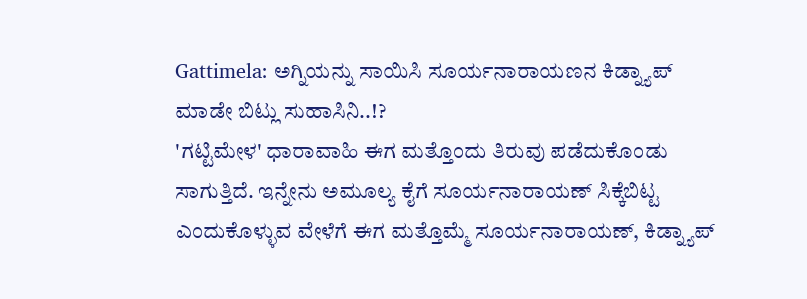Gattimela: ಅಗ್ನಿಯನ್ನು ಸಾಯಿಸಿ ಸೂರ್ಯನಾರಾಯಣನ ಕಿಡ್ನ್ಯಾಪ್ ಮಾಡೇ ಬಿಟ್ಲು ಸುಹಾಸಿನಿ..!?
'ಗಟ್ಟಿಮೇಳ' ಧಾರಾವಾಹಿ ಈಗ ಮತ್ತೊಂದು ತಿರುವು ಪಡೆದುಕೊಂಡು ಸಾಗುತ್ತಿದೆ. ಇನ್ನೇನು ಅಮೂಲ್ಯ ಕೈಗೆ ಸೂರ್ಯನಾರಾಯಣ್ ಸಿಕ್ಕೆಬಿಟ್ಟ ಎಂದುಕೊಳ್ಳುವ ವೇಳೆಗೆ ಈಗ ಮತ್ತೊಮ್ಮೆ ಸೂರ್ಯನಾರಾಯಣ್, ಕಿಡ್ನ್ಯಾಪ್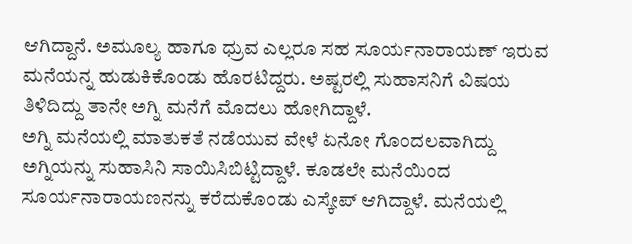ಆಗಿದ್ದಾನೆ. ಅಮೂಲ್ಯ ಹಾಗೂ ಧ್ರುವ ಎಲ್ಲರೂ ಸಹ ಸೂರ್ಯನಾರಾಯಣ್ ಇರುವ ಮನೆಯನ್ನ ಹುಡುಕಿಕೊಂಡು ಹೊರಟಿದ್ದರು. ಅಷ್ಟರಲ್ಲಿ ಸುಹಾಸನಿಗೆ ವಿಷಯ ತಿಳಿದಿದ್ದು ತಾನೇ ಅಗ್ನಿ ಮನೆಗೆ ಮೊದಲು ಹೋಗಿದ್ದಾಳೆ.
ಅಗ್ನಿ ಮನೆಯಲ್ಲಿ ಮಾತುಕತೆ ನಡೆಯುವ ವೇಳೆ ಏನೋ ಗೊಂದಲವಾಗಿದ್ದು ಅಗ್ನಿಯನ್ನು ಸುಹಾಸಿನಿ ಸಾಯಿಸಿಬಿಟ್ಟಿದ್ದಾಳೆ. ಕೂಡಲೇ ಮನೆಯಿಂದ ಸೂರ್ಯನಾರಾಯಣನನ್ನು ಕರೆದುಕೊಂಡು ಎಸ್ಕೇಪ್ ಆಗಿದ್ದಾಳೆ. ಮನೆಯಲ್ಲಿ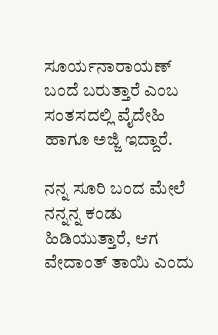ಸೂರ್ಯನಾರಾಯಣ್ ಬಂದೆ ಬರುತ್ತಾರೆ ಎಂಬ ಸಂತಸದಲ್ಲಿ ವೈದೇಹಿ ಹಾಗೂ ಅಜ್ಜಿ ಇದ್ದಾರೆ.

ನನ್ನ ಸೂರಿ ಬಂದ ಮೇಲೆ ನನ್ನನ್ನ ಕಂಡು ಹಿಡಿಯುತ್ತಾರೆ, ಆಗ ವೇದಾಂತ್ ತಾಯಿ ಎಂದು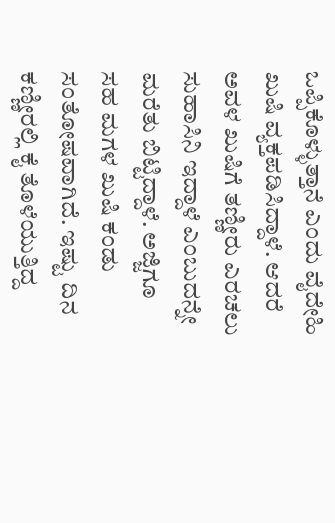ಒಪ್ಪಿಕೊಳ್ಳುತ್ತಾನೆ ಎಂದು ವೈದೇಹಿ ಖುಷಿ ವ್ಯಕ್ತಪಡಿಸಿದ್ದಾಳೆ. ಆದರೆ ಅವಳ ಖುಷಿಗೆ ತಣ್ಣೀರು ಎರಚಲು ಸುಹಾಸಿನಿ ಇದ್ದಾಳೆ ಎಂಬುದನ್ನೇ ಮರೆತು ಬಿಟ್ಟಿದ್ದಾಳೆ. ಅಜ್ಜಿಗೂ ಸಹ ಮಗಳ ಖುಷಿ ಕಂಡು ಸಂತೋಷವಾಗಿದೆ. ಇಷ್ಟು ದಿನ ಕಣ್ಣೀರಲ್ಲಿ ಕೈ ತೊಳೆಯುತ್ತಿದ್ದ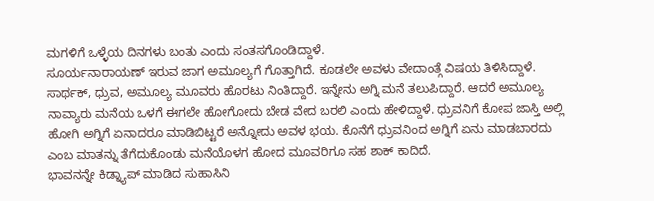ಮಗಳಿಗೆ ಒಳ್ಳೆಯ ದಿನಗಳು ಬಂತು ಎಂದು ಸಂತಸಗೊಂಡಿದ್ದಾಳೆ.
ಸೂರ್ಯನಾರಾಯಣ್ ಇರುವ ಜಾಗ ಅಮೂಲ್ಯಗೆ ಗೊತ್ತಾಗಿದೆ. ಕೂಡಲೇ ಅವಳು ವೇದಾಂತ್ಗೆ ವಿಷಯ ತಿಳಿಸಿದ್ದಾಳೆ. ಸಾರ್ಥಕ್, ಧ್ರುವ, ಅಮೂಲ್ಯ ಮೂವರು ಹೊರಟು ನಿಂತಿದ್ದಾರೆ. ಇನ್ನೇನು ಅಗ್ನಿ ಮನೆ ತಲುಪಿದ್ದಾರೆ. ಆದರೆ ಅಮೂಲ್ಯ ನಾವ್ಯಾರು ಮನೆಯ ಒಳಗೆ ಈಗಲೇ ಹೋಗೋದು ಬೇಡ ವೇದ ಬರಲಿ ಎಂದು ಹೇಳಿದ್ದಾಳೆ. ಧ್ರುವನಿಗೆ ಕೋಪ ಜಾಸ್ತಿ ಅಲ್ಲಿ ಹೋಗಿ ಅಗ್ನಿಗೆ ಏನಾದರೂ ಮಾಡಿಬಿಟ್ಟರೆ ಅನ್ನೋದು ಅವಳ ಭಯ. ಕೊನೆಗೆ ಧ್ರುವನಿಂದ ಅಗ್ನಿಗೆ ಏನು ಮಾಡಬಾರದು ಎಂಬ ಮಾತನ್ನು ತೆಗೆದುಕೊಂಡು ಮನೆಯೊಳಗ ಹೋದ ಮೂವರಿಗೂ ಸಹ ಶಾಕ್ ಕಾದಿದೆ.
ಭಾವನನ್ನೇ ಕಿಡ್ನ್ಯಾಪ್ ಮಾಡಿದ ಸುಹಾಸಿನಿ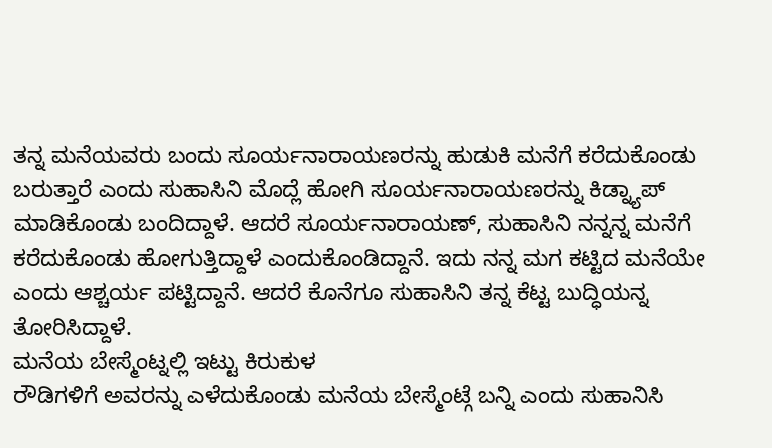ತನ್ನ ಮನೆಯವರು ಬಂದು ಸೂರ್ಯನಾರಾಯಣರನ್ನು ಹುಡುಕಿ ಮನೆಗೆ ಕರೆದುಕೊಂಡು ಬರುತ್ತಾರೆ ಎಂದು ಸುಹಾಸಿನಿ ಮೊದ್ಲೆ ಹೋಗಿ ಸೂರ್ಯನಾರಾಯಣರನ್ನು ಕಿಡ್ನ್ಯಾಪ್ ಮಾಡಿಕೊಂಡು ಬಂದಿದ್ದಾಳೆ. ಆದರೆ ಸೂರ್ಯನಾರಾಯಣ್, ಸುಹಾಸಿನಿ ನನ್ನನ್ನ ಮನೆಗೆ ಕರೆದುಕೊಂಡು ಹೋಗುತ್ತಿದ್ದಾಳೆ ಎಂದುಕೊಂಡಿದ್ದಾನೆ. ಇದು ನನ್ನ ಮಗ ಕಟ್ಟಿದ ಮನೆಯೇ ಎಂದು ಆಶ್ಚರ್ಯ ಪಟ್ಟಿದ್ದಾನೆ. ಆದರೆ ಕೊನೆಗೂ ಸುಹಾಸಿನಿ ತನ್ನ ಕೆಟ್ಟ ಬುದ್ಧಿಯನ್ನ ತೋರಿಸಿದ್ದಾಳೆ.
ಮನೆಯ ಬೇಸ್ಮೆಂಟ್ನಲ್ಲಿ ಇಟ್ಟು ಕಿರುಕುಳ
ರೌಡಿಗಳಿಗೆ ಅವರನ್ನು ಎಳೆದುಕೊಂಡು ಮನೆಯ ಬೇಸ್ಮೆಂಟ್ಗೆ ಬನ್ನಿ ಎಂದು ಸುಹಾನಿಸಿ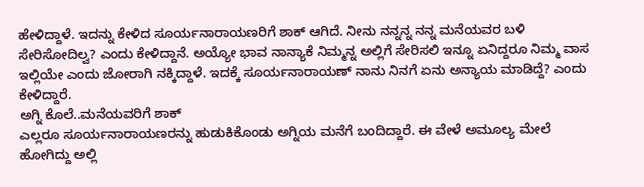ಹೇಳಿದ್ದಾಳೆ. ಇದನ್ನು ಕೇಳಿದ ಸೂರ್ಯನಾರಾಯಣರಿಗೆ ಶಾಕ್ ಆಗಿದೆ. ನೀನು ನನ್ನನ್ನ ನನ್ನ ಮನೆಯವರ ಬಳಿ ಸೇರಿಸೋದಿಲ್ವ? ಎಂದು ಕೇಳಿದ್ದಾನೆ. ಅಯ್ಯೋ ಭಾವ ನಾನ್ಯಾಕೆ ನಿಮ್ಮನ್ನ ಅಲ್ಲಿಗೆ ಸೇರಿಸಲಿ ಇನ್ನೂ ಏನಿದ್ದರೂ ನಿಮ್ಮ ವಾಸ ಇಲ್ಲಿಯೇ ಎಂದು ಜೋರಾಗಿ ನಕ್ಕಿದ್ದಾಳೆ. ಇದಕ್ಕೆ ಸೂರ್ಯನಾರಾಯಣ್ ನಾನು ನಿನಗೆ ಏನು ಅನ್ಯಾಯ ಮಾಡಿದ್ದೆ? ಎಂದು ಕೇಳಿದ್ದಾರೆ.
ಅಗ್ನಿ ಕೊಲೆ..ಮನೆಯವರಿಗೆ ಶಾಕ್
ಎಲ್ಲರೂ ಸೂರ್ಯನಾರಾಯಣರನ್ನು ಹುಡುಕಿಕೊಂಡು ಅಗ್ನಿಯ ಮನೆಗೆ ಬಂದಿದ್ದಾರೆ. ಈ ವೇಳೆ ಅಮೂಲ್ಯ ಮೇಲೆ ಹೋಗಿದ್ದು ಅಲ್ಲಿ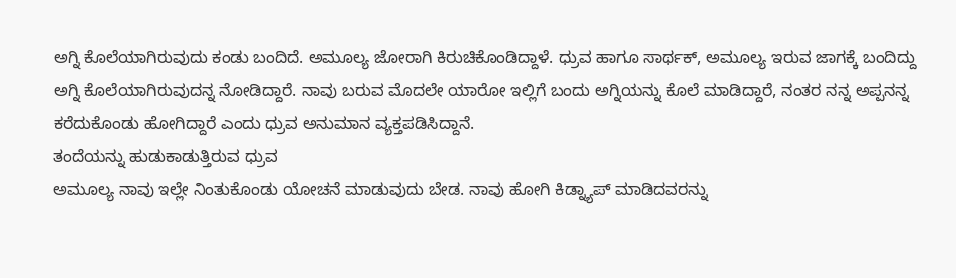ಅಗ್ನಿ ಕೊಲೆಯಾಗಿರುವುದು ಕಂಡು ಬಂದಿದೆ. ಅಮೂಲ್ಯ ಜೋರಾಗಿ ಕಿರುಚಿಕೊಂಡಿದ್ದಾಳೆ. ಧ್ರುವ ಹಾಗೂ ಸಾರ್ಥಕ್, ಅಮೂಲ್ಯ ಇರುವ ಜಾಗಕ್ಕೆ ಬಂದಿದ್ದು ಅಗ್ನಿ ಕೊಲೆಯಾಗಿರುವುದನ್ನ ನೋಡಿದ್ದಾರೆ. ನಾವು ಬರುವ ಮೊದಲೇ ಯಾರೋ ಇಲ್ಲಿಗೆ ಬಂದು ಅಗ್ನಿಯನ್ನು ಕೊಲೆ ಮಾಡಿದ್ದಾರೆ, ನಂತರ ನನ್ನ ಅಪ್ಪನನ್ನ ಕರೆದುಕೊಂಡು ಹೋಗಿದ್ದಾರೆ ಎಂದು ಧ್ರುವ ಅನುಮಾನ ವ್ಯಕ್ತಪಡಿಸಿದ್ದಾನೆ.
ತಂದೆಯನ್ನು ಹುಡುಕಾಡುತ್ತಿರುವ ಧ್ರುವ
ಅಮೂಲ್ಯ ನಾವು ಇಲ್ಲೇ ನಿಂತುಕೊಂಡು ಯೋಚನೆ ಮಾಡುವುದು ಬೇಡ. ನಾವು ಹೋಗಿ ಕಿಡ್ನ್ಯಾಪ್ ಮಾಡಿದವರನ್ನು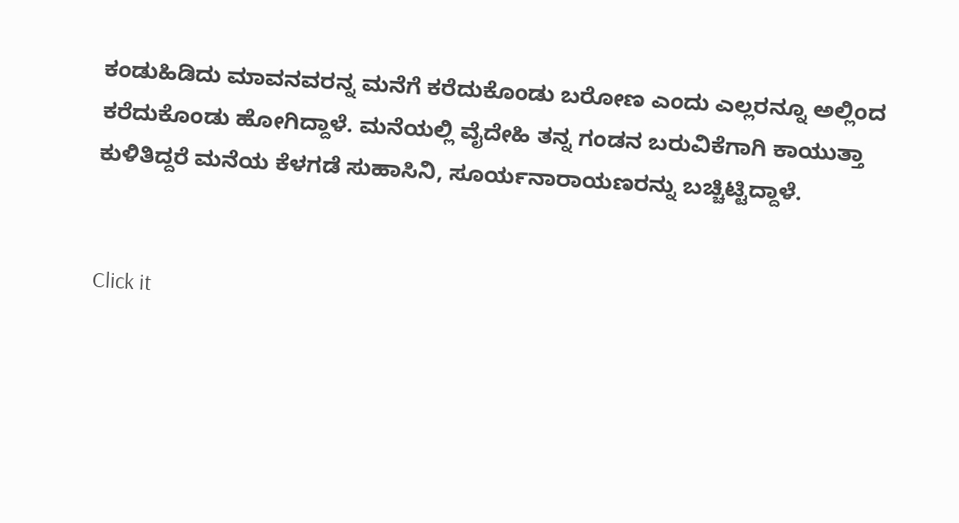ಕಂಡುಹಿಡಿದು ಮಾವನವರನ್ನ ಮನೆಗೆ ಕರೆದುಕೊಂಡು ಬರೋಣ ಎಂದು ಎಲ್ಲರನ್ನೂ ಅಲ್ಲಿಂದ ಕರೆದುಕೊಂಡು ಹೋಗಿದ್ದಾಳೆ. ಮನೆಯಲ್ಲಿ ವೈದೇಹಿ ತನ್ನ ಗಂಡನ ಬರುವಿಕೆಗಾಗಿ ಕಾಯುತ್ತಾ ಕುಳಿತಿದ್ದರೆ ಮನೆಯ ಕೆಳಗಡೆ ಸುಹಾಸಿನಿ, ಸೂರ್ಯನಾರಾಯಣರನ್ನು ಬಚ್ಚಿಟ್ಟಿದ್ದಾಳೆ.


Click it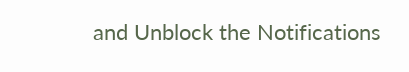and Unblock the Notifications